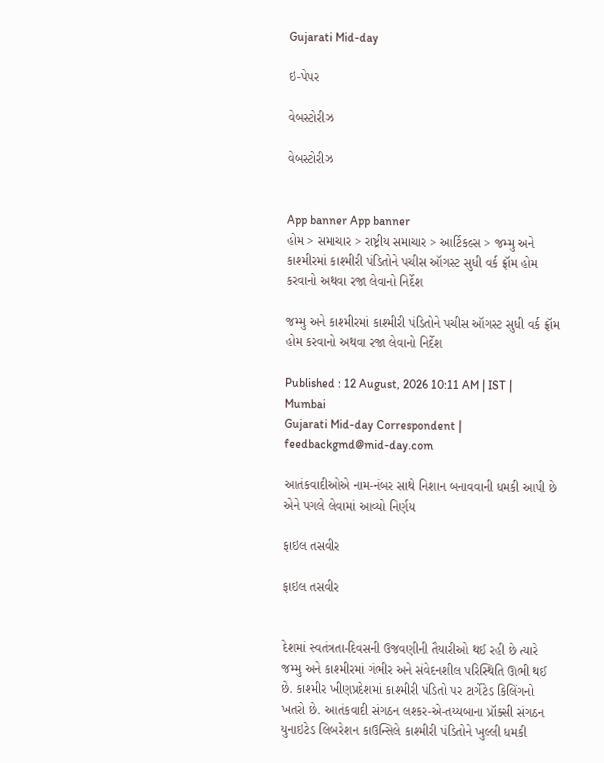Gujarati Mid-day

ઇ-પેપર

વેબસ્ટોરીઝ

વેબસ્ટોરીઝ


App banner App banner
હોમ > સમાચાર > રાષ્ટ્રીય સમાચાર > આર્ટિકલ્સ > જમ્મુ અને કાશ્મીરમાં કાશ્મીરી પંડિતોને પચીસ ઑગસ્ટ સુધી વર્ક ફ્રૉમ હોમ કરવાનો અથવા રજા લેવાનો નિર્દેશ

જમ્મુ અને કાશ્મીરમાં કાશ્મીરી પંડિતોને પચીસ ઑગસ્ટ સુધી વર્ક ફ્રૉમ હોમ કરવાનો અથવા રજા લેવાનો નિર્દેશ

Published : 12 August, 2026 10:11 AM | IST | Mumbai
Gujarati Mid-day Correspondent | feedbackgmd@mid-day.com

આતંકવાદીઓએ નામ-નંબર સાથે નિશાન બનાવવાની ધમકી આપી છે એને પગલે લેવામાં આવ્યો નિર્ણય

ફાઇલ તસવીર

ફાઇલ તસવીર


દેશમાં સ્વતંત્રતા-દિવસની ઉજવણીની તૈયારીઓ થઈ રહી છે ત્યારે જમ્મુ અને કાશ્મીરમાં ગંભીર અને સંવેદનશીલ પરિસ્થિતિ ઊભી થઈ છે. કાશ્મીર ખીણપ્રદેશમાં કાશ્મીરી પંડિતો પર ટાર્ગેટેડ કિલિંગનો ખતરો છે. આતંકવાદી સંગઠન લશ્કર-એ-તય્યબાના પ્રૉક્સી સંગઠન યુનાઇટેડ લિબરેશન કાઉન્સિલે કાશ્મીરી પંડિતોને ખુલ્લી ધમકી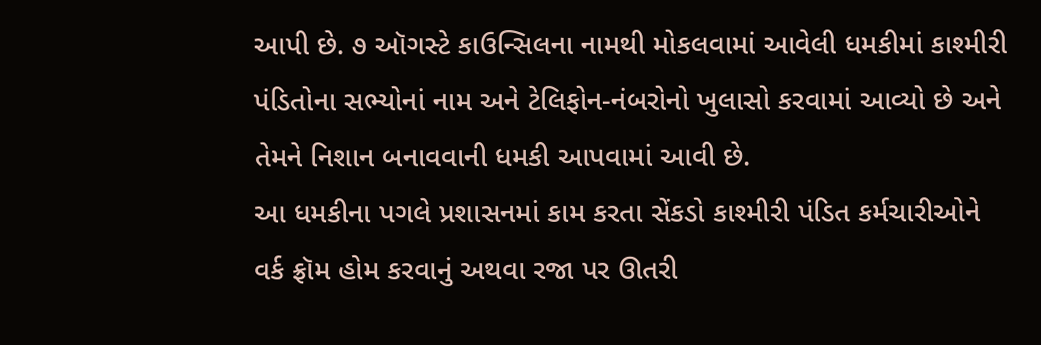આપી છે. ૭ ઑગસ્ટે કાઉન્સિલના નામથી મોકલવામાં આવેલી ધમકીમાં કાશ્મીરી પંડિતોના સભ્યોનાં નામ અને ટેલિફોન-નંબરોનો ખુલાસો કરવામાં આવ્યો છે અને તેમને નિશાન બનાવવાની ધમકી આપવામાં આવી છે.
આ ધમકીના પગલે પ્રશાસનમાં કામ કરતા સેંકડો કાશ્મીરી પંડિત કર્મચારીઓને વર્ક ફ્રૉમ હોમ કરવાનું અથવા રજા પર ઊતરી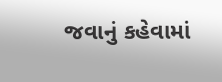જવાનું કહેવામાં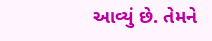આવ્યું છે. તેમને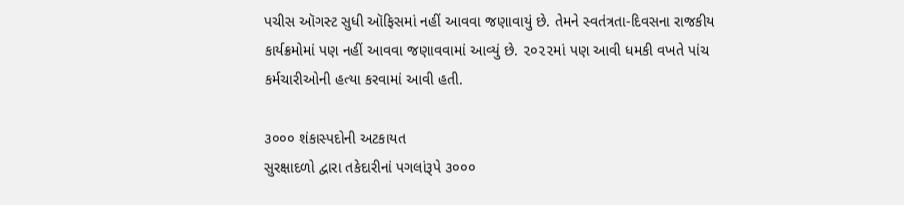પચીસ ઑગસ્ટ સુધી ઑફિસમાં નહીં આવવા જણાવાયું છે. તેમને સ્વતંત્રતા-દિવસના રાજકીય કાર્યક્રમોમાં પણ નહીં આવવા જણાવવામાં આવ્યું છે. ૨૦૨૨માં પણ આવી ધમકી વખતે પાંચ કર્મચારીઓની હત્યા કરવામાં આવી હતી.

૩૦૦૦ શંકાસ્પદોની અટકાયત
સુરક્ષાદળો દ્વારા તકેદારીનાં પગલાંરૂપે ૩૦૦૦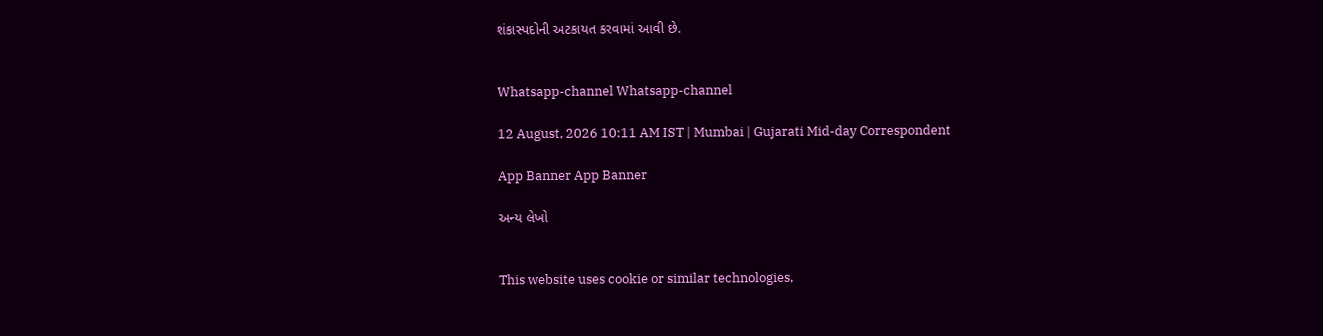શંકાસ્પદોની અટકાયત કરવામાં આવી છે.


Whatsapp-channel Whatsapp-channel

12 August, 2026 10:11 AM IST | Mumbai | Gujarati Mid-day Correspondent

App Banner App Banner

અન્ય લેખો


This website uses cookie or similar technologies,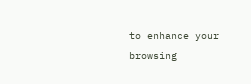to enhance your browsing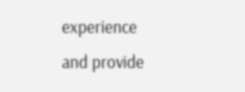experience and provide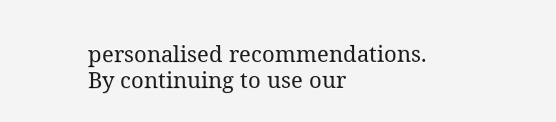personalised recommendations. By continuing to use our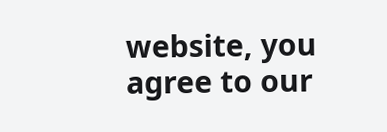website, you agree to our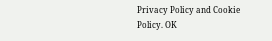Privacy Policy and Cookie Policy. OK